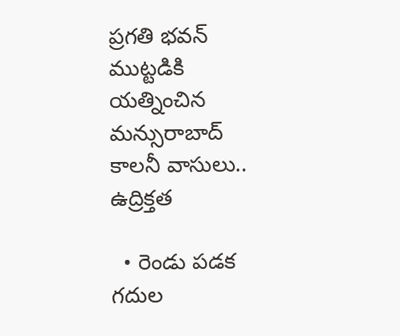ప్రగతి భవన్ ముట్టడికి యత్నించిన మన్సురాబాద్ కాలనీ వాసులు.. ఉద్రిక్తత

  • రెండు పడక గదుల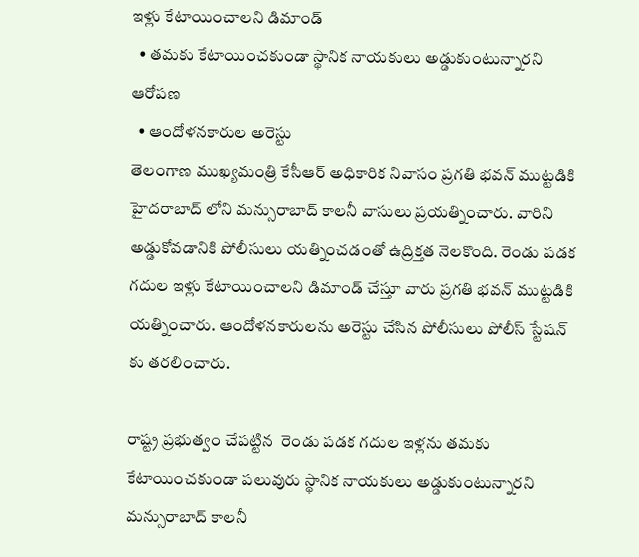ఇళ్లు కేటాయించాలని డిమాండ్
  • తమకు కేటాయించకుండా స్థానిక నాయకులు అడ్డుకుంటున్నారని ఆరోపణ
  • ఆందోళనకారుల అరెస్టు
తెలంగాణ ముఖ్యమంత్రి కేసీఆర్ అధికారిక నివాసం ప్రగతి భవన్ ముట్టడికి హైదరాబాద్ లోని మన్సురాబాద్ కాలనీ వాసులు ప్రయత్నించారు. వారిని అడ్డుకోవడానికి పోలీసులు యత్నించడంతో ఉద్రిక్తత నెలకొంది. రెండు పడక గదుల ఇళ్లు కేటాయించాలని డిమాండ్ చేస్తూ వారు ప్రగతి భవన్ ముట్టడికి యత్నించారు. ఆందోళనకారులను అరెస్టు చేసిన పోలీసులు పోలీస్ స్టేషన్ కు తరలించారు.

రాష్ట్ర ప్రభుత్వం చేపట్టిన  రెండు పడక గదుల ఇళ్లను తమకు కేటాయించకుండా పలువురు స్థానిక నాయకులు అడ్డుకుంటున్నారని మన్సురాబాద్ కాలనీ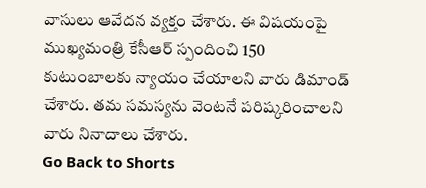వాసులు ఆవేదన వ్యక్తం చేశారు. ఈ విషయంపై ముఖ్యమంత్రి కేసీఆర్ స్పందించి 150 కుటుంబాలకు న్యాయం చేయాలని వారు డిమాండ్ చేశారు. తమ సమస్యను వెంటనే పరిష్కరించాలని వారు నినాదాలు చేశారు.
Go Back to Shorts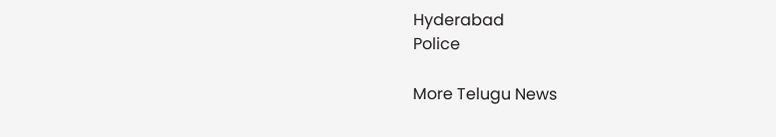Hyderabad
Police

More Telugu News